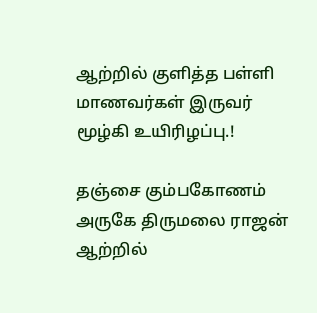ஆற்றில் குளித்த பள்ளி மாணவர்கள் இருவர் மூழ்கி உயிரிழப்பு.!

தஞ்சை கும்பகோணம் அருகே திருமலை ராஜன் ஆற்றில்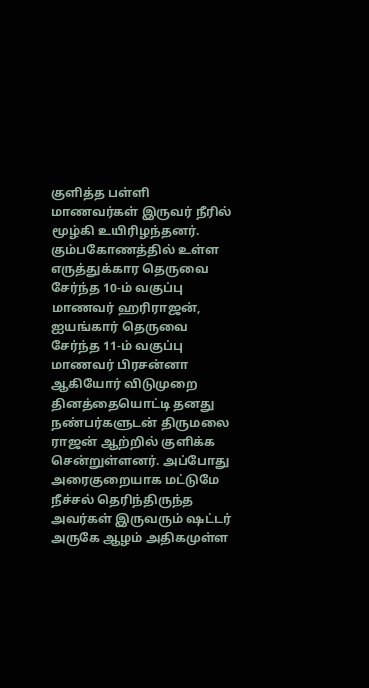குளித்த பள்ளி மாணவர்கள் இருவர் நீரில் மூழ்கி உயிரிழந்தனர். கும்பகோணத்தில் உள்ள எருத்துக்கார தெருவை சேர்ந்த 10-ம் வகுப்பு மாணவர் ஹரிராஜன், ஐயங்கார் தெருவை சேர்ந்த 11-ம் வகுப்பு மாணவர் பிரசன்னா ஆகியோர் விடுமுறை தினத்தையொட்டி தனது நண்பர்களுடன் திருமலை ராஜன் ஆற்றில் குளிக்க சென்றுள்ளனர். அப்போது அரைகுறையாக மட்டுமே நீச்சல் தெரிந்திருந்த அவர்கள் இருவரும் ஷட்டர் அருகே ஆழம் அதிகமுள்ள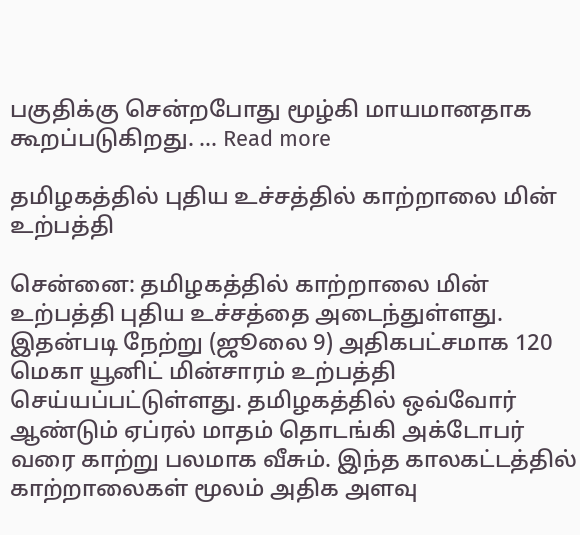பகுதிக்கு சென்றபோது மூழ்கி மாயமானதாக கூறப்படுகிறது. … Read more

தமிழகத்தில் புதிய உச்சத்தில் காற்றாலை மின் உற்பத்தி

சென்னை: தமிழகத்தில் காற்றாலை மின் உற்பத்தி புதிய உச்சத்தை அடைந்துள்ளது. இதன்படி நேற்று (ஜூலை 9) அதிகபட்சமாக 120 மெகா யூனிட் மின்சாரம் உற்பத்தி செய்யப்பட்டுள்ளது. தமிழகத்தில் ஒவ்வோர் ஆண்டும் ஏப்ரல் மாதம் தொடங்கி அக்டோபர் வரை காற்று பலமாக வீசும். இந்த காலகட்டத்தில் காற்றாலைகள் மூலம் அதிக அளவு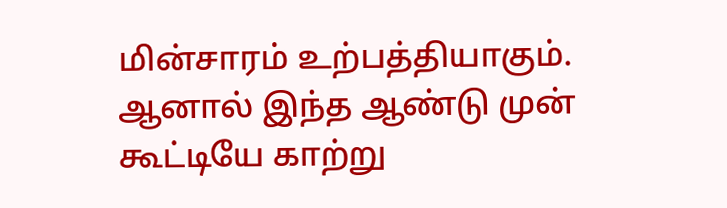மின்சாரம் உற்பத்தியாகும். ஆனால் இந்த ஆண்டு முன் கூட்டியே காற்று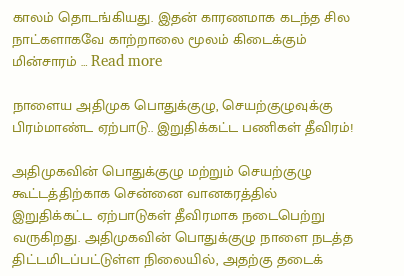காலம் தொடங்கியது. இதன் காரணமாக கடந்த சில நாட்களாகவே காற்றாலை மூலம் கிடைக்கும் மின்சாரம் … Read more

நாளைய அதிமுக பொதுக்குழு, செயற்குழுவுக்கு பிரம்மாண்ட ஏற்பாடு.. இறுதிக்கட்ட பணிகள் தீவிரம்!

அதிமுகவின் பொதுக்குழு மற்றும் செயற்குழு கூட்டத்திற்காக சென்னை வானகரத்தில் இறுதிக்கட்ட ஏற்பாடுகள் தீவிரமாக நடைபெற்று வருகிறது. அதிமுகவின் பொதுக்குழு நாளை நடத்த திட்டமிடப்பட்டுள்ள நிலையில், அதற்கு தடைக்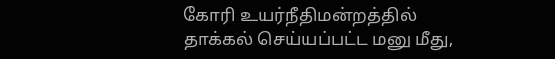கோரி உயர்நீதிமன்றத்தில் தாக்கல் செய்யப்பட்ட மனு மீது,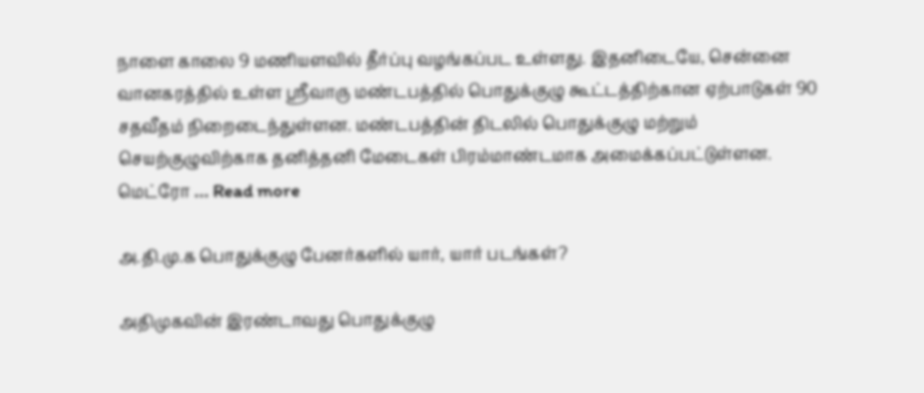நாளை காலை 9 மணியளவில் தீர்ப்பு வழங்கப்பட உள்ளது. இதனிடையே, சென்னை வானகரத்தில் உள்ள ஸ்ரீவாரு மண்டபத்தில் பொதுக்குழு கூட்டத்திற்கான ஏற்பாடுகள் 90 சதவீதம் நிறைடைந்துள்ளன. மண்டபத்தின் திடலில் பொதுக்குழு மற்றும் செயற்குழுவிற்காக தனித்தனி மேடைகள் பிரம்மாண்டமாக அமைக்கப்பட்டுள்ளன. மெட்ரோ … Read more

அ.தி.மு.க பொதுக்குழு பேனர்களில் யார், யார் படங்கள்?

அதிமுகவின் இரண்டாவது பொதுக்குழு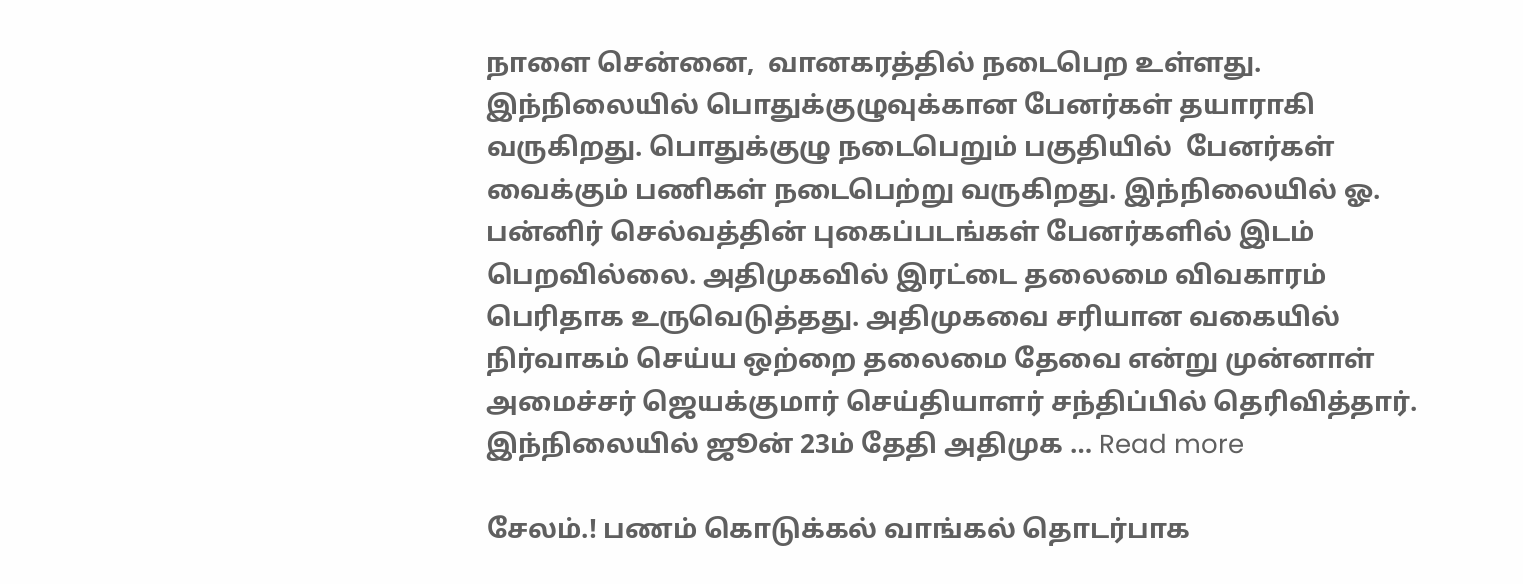நாளை சென்னை,  வானகரத்தில் நடைபெற உள்ளது. இந்நிலையில் பொதுக்குழுவுக்கான பேனர்கள் தயாராகி வருகிறது. பொதுக்குழு நடைபெறும் பகுதியில்  பேனர்கள் வைக்கும் பணிகள் நடைபெற்று வருகிறது. இந்நிலையில் ஓ. பன்னிர் செல்வத்தின் புகைப்படங்கள் பேனர்களில் இடம் பெறவில்லை. அதிமுகவில் இரட்டை தலைமை விவகாரம் பெரிதாக உருவெடுத்தது. அதிமுகவை சரியான வகையில் நிர்வாகம் செய்ய ஒற்றை தலைமை தேவை என்று முன்னாள் அமைச்சர் ஜெயக்குமார் செய்தியாளர் சந்திப்பில் தெரிவித்தார். இந்நிலையில் ஜூன் 23ம் தேதி அதிமுக … Read more

சேலம்.! பணம் கொடுக்கல் வாங்கல் தொடர்பாக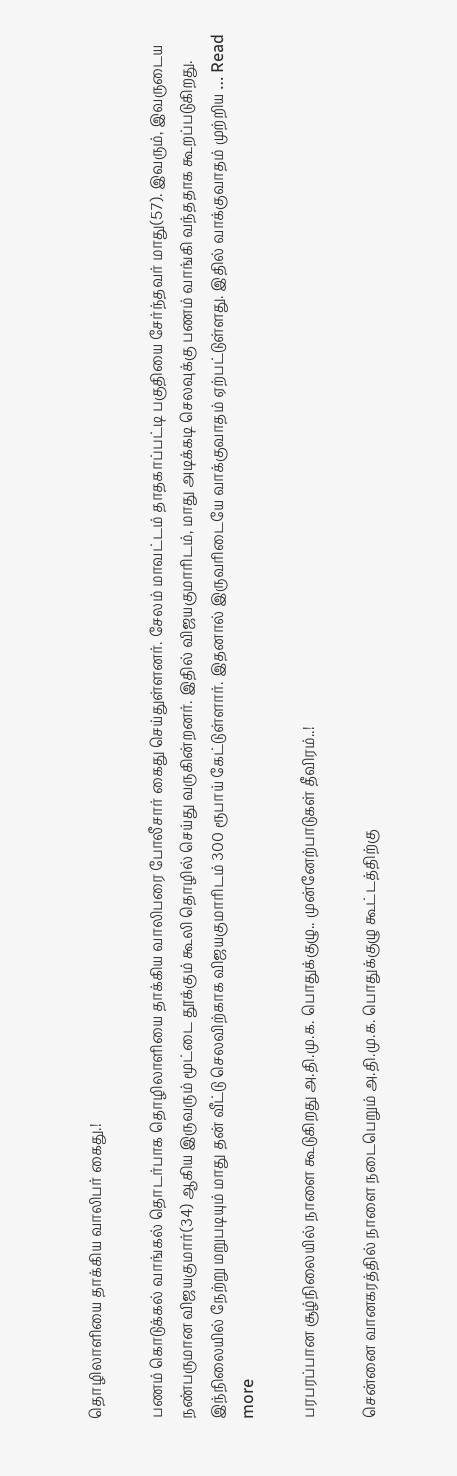தொழிலாளியை தாக்கிய வாலிபர் கைது.!

பணம் கொடுக்கல் வாங்கல் தொடர்பாக தொழிலாளியை தாக்கிய வாலிபரை போலீசார் கைது செய்துள்ளனர். சேலம் மாவட்டம் தாதகாப்பட்டி பகுதியை சேர்ந்தவர் மாது(57). இவரும், இவருடைய நண்பருமான விஜயகுமார்(34) ஆகிய இருவரும் மூட்டை தூக்கும் கூலி தொழில் செய்து வருகின்றனர். இதில் விஜயகுமாரிடம், மாது அடிக்கடி செலவுக்கு பணம் வாங்கி வந்ததாக கூறப்படுகிறது. இந்நிலையில் நேற்று மறுபடியும் மாது தன் வீட்டு செலவிற்காக விஜயகுமாரிடம் 300 ரூபாய் கேட்டுள்ளார். இதனால் இருவரிடையே வாக்குவாதம் ஏற்பட்டுள்ளது. இதில் வாக்குவாதம் முற்றிய … Read more

பரபரப்பான சூழ்நிலையில் நாளை கூடுகிறது அ.தி.மு.க. பொதுக்குழு.. முன்னேற்பாடுகள் தீவிரம்..!

சென்னை வானகரத்தில் நாளை நடைபெறும் அ.தி.மு.க. பொதுக்குழு கூட்டத்திற்கு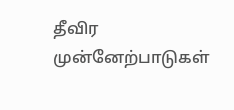தீவிர முன்னேற்பாடுகள்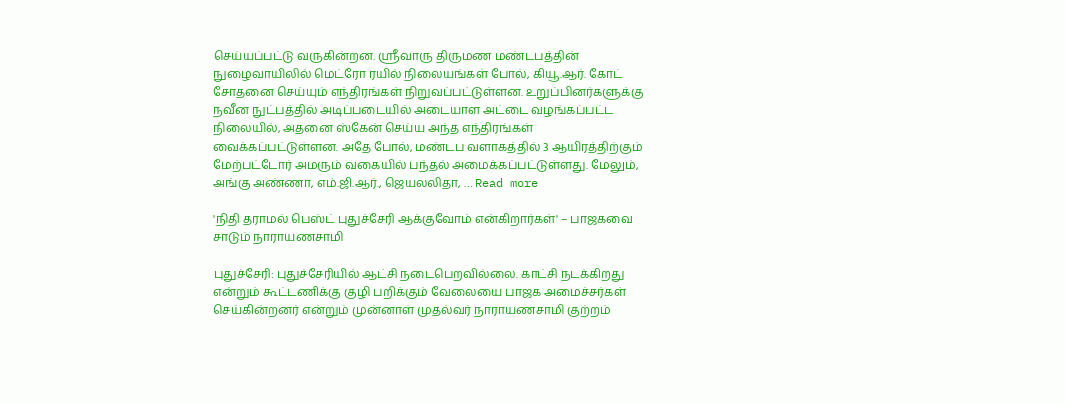செய்யப்பட்டு வருகின்றன. ஸ்ரீவாரு திருமண மண்டபத்தின் நுழைவாயிலில் மெட்ரோ ரயில் நிலையங்கள் போல், கியூ.ஆர். கோட் சோதனை செய்யும் எந்திரங்கள் நிறுவப்பட்டுள்ளன. உறுப்பினர்களுக்கு நவீன நுட்பத்தில் அடிப்படையில் அடையாள அட்டை வழங்கப்பட்ட நிலையில், அதனை ஸ்கேன் செய்ய அந்த எந்திரங்கள் வைக்கப்பட்டுள்ளன. அதே போல், மண்டப வளாகத்தில் 3 ஆயிரத்திற்கும் மேற்பட்டோர் அமரும் வகையில் பந்தல் அமைக்கப்பட்டுள்ளது. மேலும், அங்கு அண்ணா, எம்.ஜி.ஆர்., ஜெயலலிதா, … Read more

'நிதி தராமல் பெஸ்ட் புதுச்சேரி ஆக்குவோம் என்கிறார்கள்' – பாஜகவை சாடும் நாராயணசாமி

புதுச்சேரி: புதுச்சேரியில் ஆட்சி நடைபெறவில்லை. காட்சி நடக்கிறது என்றும் கூட்டணிக்கு குழி பறிக்கும் வேலையை பாஜக அமைச்சர்கள் செய்கின்றனர் என்றும் முன்னாள் முதல்வர் நாராயணசாமி குற்றம்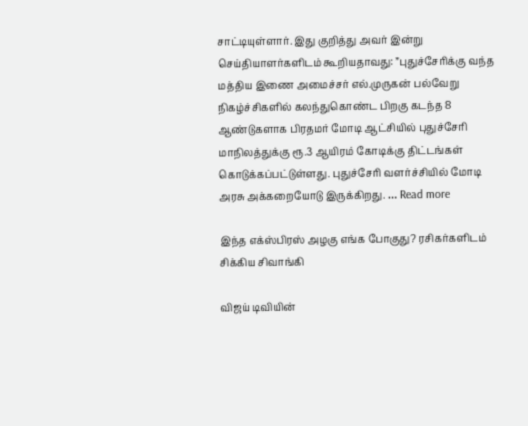சாட்டியுள்ளார். இது குறித்து அவர் இன்று செய்தியாளர்களிடம் கூறியதாவது: ”புதுச்சேரிக்கு வந்த மத்திய இணை அமைச்சர் எல்.முருகன் பல்வேறு நிகழ்ச்சிகளில் கலந்துகொண்ட பிறகு கடந்த 8 ஆண்டுகளாக பிரதமர் மோடி ஆட்சியில் புதுச்சேரி மாநிலத்துக்கு ரூ.3 ஆயிரம் கோடிக்கு திட்டங்கள் கொடுக்கப்பட்டுள்ளது. புதுச்சேரி வளர்ச்சியில் மோடி அரசு அக்கறையோடு இருக்கிறது. … Read more

இந்த எக்ஸ்பிரஸ் அழகு எங்க போகுது? ரசிகர்களிடம் சிக்கிய சிவாங்கி

விஜய் டிவியின்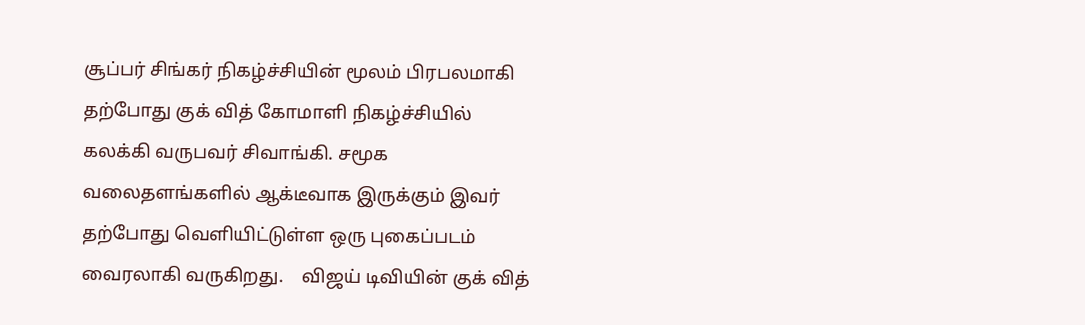சூப்பர் சிங்கர் நிகழ்ச்சியின் மூலம் பிரபலமாகி தற்போது குக் வித் கோமாளி நிகழ்ச்சியில் கலக்கி வருபவர் சிவாங்கி. சமூக வலைதளங்களில் ஆக்டீவாக இருக்கும் இவர் தற்போது வெளியிட்டுள்ள ஒரு புகைப்படம் வைரலாகி வருகிறது.    விஜய் டிவியின் குக் வித்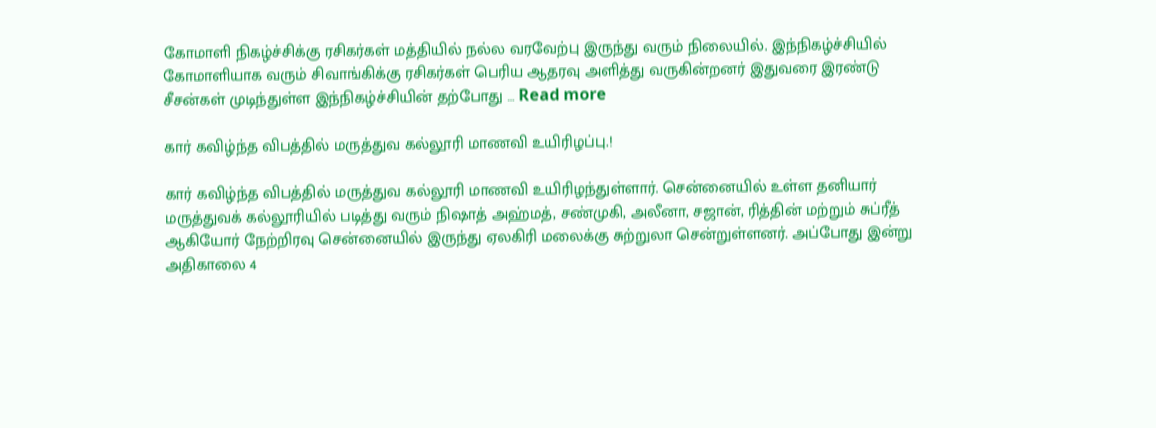கோமாளி நிகழ்ச்சிக்கு ரசிகர்கள் மத்தியில் நல்ல வரவேற்பு இருந்து வரும் நிலையில். இந்நிகழ்ச்சியில் கோமாளியாக வரும் சிவாங்கிக்கு ரசிகர்கள் பெரிய ஆதரவு அளித்து வருகின்றனர் இதுவரை இரண்டு சீசன்கள் முடிந்துள்ள இந்நிகழ்ச்சியின் தற்போது … Read more

கார் கவிழ்ந்த விபத்தில் மருத்துவ கல்லூரி மாணவி உயிரிழப்பு.!

கார் கவிழ்ந்த விபத்தில் மருத்துவ கல்லூரி மாணவி உயிரிழந்துள்ளார். சென்னையில் உள்ள தனியார் மருத்துவக் கல்லூரியில் படித்து வரும் நிஷாத் அஹ்மத், சண்முகி, அலீனா, சஜான், ரித்தின் மற்றும் சுப்ரீத் ஆகியோர் நேற்றிரவு சென்னையில் இருந்து ஏலகிரி மலைக்கு சுற்றுலா சென்றுள்ளனர். அப்போது இன்று அதிகாலை 4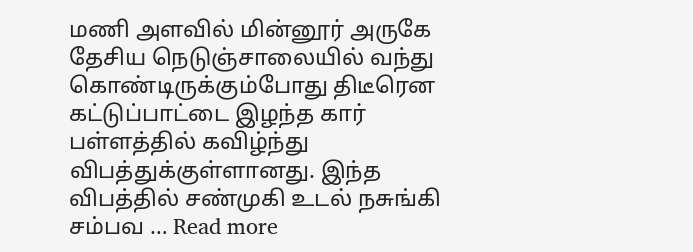மணி அளவில் மின்னூர் அருகே தேசிய நெடுஞ்சாலையில் வந்து கொண்டிருக்கும்போது திடீரென கட்டுப்பாட்டை இழந்த கார் பள்ளத்தில் கவிழ்ந்து விபத்துக்குள்ளானது. இந்த விபத்தில் சண்முகி உடல் நசுங்கி சம்பவ … Read more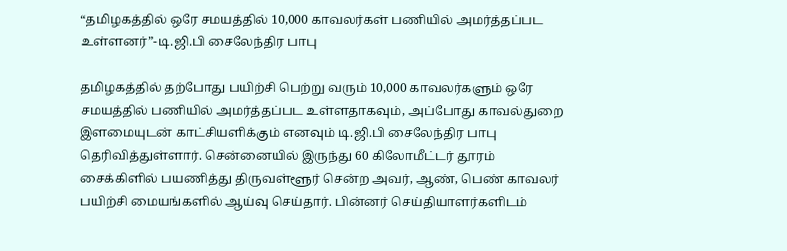“தமிழகத்தில் ஒரே சமயத்தில் 10,000 காவலர்கள் பணியில் அமர்த்தப்பட உள்ளனர்”-டி.ஜி.பி சைலேந்திர பாபு

தமிழகத்தில் தற்போது பயிற்சி பெற்று வரும் 10,000 காவலர்களும் ஒரே சமயத்தில் பணியில் அமர்த்தப்பட உள்ளதாகவும், அப்போது காவல்துறை இளமையுடன் காட்சியளிக்கும் எனவும் டி.ஜி.பி சைலேந்திர பாபு தெரிவித்துள்ளார். சென்னையில் இருந்து 60 கிலோமீட்டர் தூரம் சைக்கிளில் பயணித்து திருவள்ளூர் சென்ற அவர், ஆண், பெண் காவலர் பயிற்சி மையங்களில் ஆய்வு செய்தார். பின்னர் செய்தியாளர்களிடம்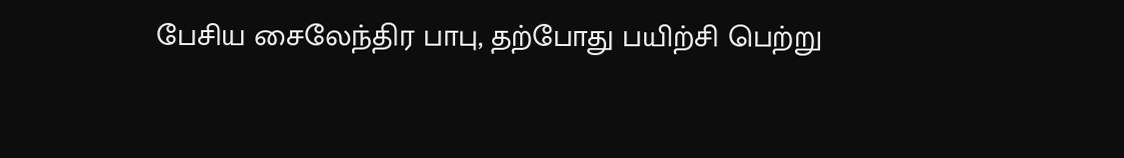பேசிய சைலேந்திர பாபு, தற்போது பயிற்சி பெற்று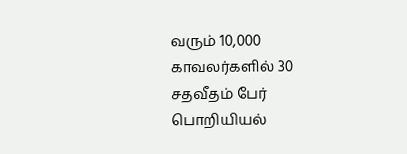வரும் 10,000 காவலர்களில் 30 சதவீதம் பேர் பொறியியல்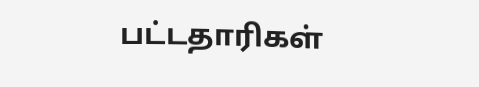பட்டதாரிகள்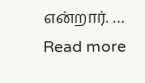என்றார். … Read more